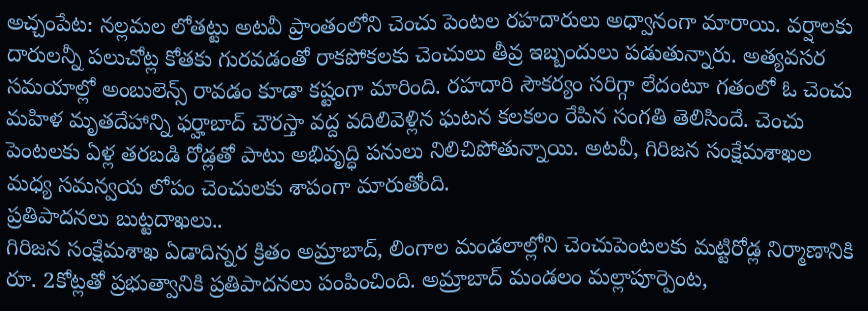అచ్చంపేట: నల్లమల లోతట్టు అటవీ ప్రాంతంలోని చెంచు పెంటల రహదారులు అధ్వానంగా మారాయి. వర్షాలకు దారులన్నీ పలుచోట్ల కోతకు గురవడంతో రాకపోకలకు చెంచులు తీవ్ర ఇబ్బందులు పడుతున్నారు. అత్యవసర సమయాల్లో అంబులెన్స్ రావడం కూడా కష్టంగా మారింది. రహదారి సౌకర్యం సరిగ్గా లేదంటూ గతంలో ఓ చెంచు మహిళ మృతదేహాన్ని ఫర్హాబాద్ చౌరస్తా వద్ద వదిలివెళ్లిన ఘటన కలకలం రేపిన సంగతి తెలిసిందే. చెంచు పెంటలకు ఏళ్ల తరబడి రోడ్లతో పాటు అభివృద్ధి పనులు నిలిచిపోతున్నాయి. అటవీ, గిరిజన సంక్షేమశాఖల మధ్య సమన్వయ లోపం చెంచులకు శాపంగా మారుతోంది.
ప్రతిపాదనలు బుట్టదాఖలు..
గిరిజన సంక్షేమశాఖ ఏడాదిన్నర క్రితం అమ్రాబాద్, లింగాల మండలాల్లోని చెంచుపెంటలకు మట్టిరోడ్ల నిర్మాణానికి రూ. 2కోట్లతో ప్రభుత్వానికి ప్రతిపాదనలు పంపించింది. అమ్రాబాద్ మండలం మల్లాపూర్పెంట,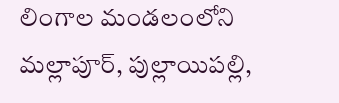లింగాల మండలంలోని మల్లాపూర్, పుల్లాయిపల్లి,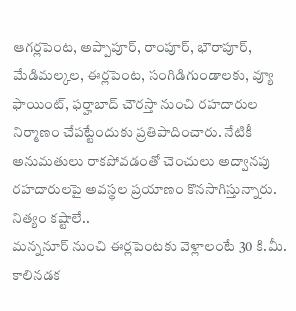ఆగర్లపెంట, అప్పాపూర్, రాంపూర్, భౌరాపూర్, మేడిమల్కల, ఈర్లపెంట, సంగిడిగుండాలకు, వ్యూ ఫాయింట్, ఫర్హాబాద్ చౌరస్తా నుంచి రహదారుల నిర్మాణం చేపట్టేందుకు ప్రతిపాదించారు. నేటికీ అనుమతులు రాకపోవడంతో చెంచులు అద్వానపు రహదారులపై అవస్థల ప్రయాణం కొనసాగిస్తున్నారు.
నిత్యం కష్టాలే..
మన్ననూర్ నుంచి ఈర్లపెంటకు వెళ్లాలంటే 30 కి.మీ. కాలినడక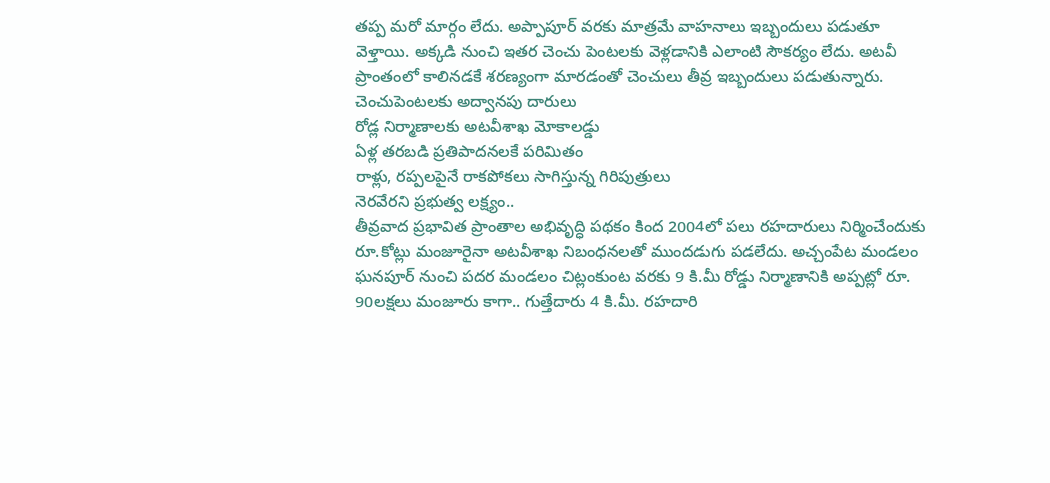తప్ప మరో మార్గం లేదు. అప్పాపూర్ వరకు మాత్రమే వాహనాలు ఇబ్బందులు పడుతూ వెళ్తాయి. అక్కడి నుంచి ఇతర చెంచు పెంటలకు వెళ్లడానికి ఎలాంటి సౌకర్యం లేదు. అటవీ ప్రాంతంలో కాలినడకే శరణ్యంగా మారడంతో చెంచులు తీవ్ర ఇబ్బందులు పడుతున్నారు.
చెంచుపెంటలకు అద్వానపు దారులు
రోడ్ల నిర్మాణాలకు అటవీశాఖ మోకాలడ్డు
ఏళ్ల తరబడి ప్రతిపాదనలకే పరిమితం
రాళ్లు, రప్పలపైనే రాకపోకలు సాగిస్తున్న గిరిపుత్రులు
నెరవేరని ప్రభుత్వ లక్ష్యం..
తీవ్రవాద ప్రభావిత ప్రాంతాల అభివృద్ధి పథకం కింద 2004లో పలు రహదారులు నిర్మించేందుకు రూ.కోట్లు మంజూరైనా అటవీశాఖ నిబంధనలతో ముందడుగు పడలేదు. అచ్చంపేట మండలం ఘనపూర్ నుంచి పదర మండలం చిట్లంకుంట వరకు 9 కి.మీ రోడ్డు నిర్మాణానికి అప్పట్లో రూ. 90లక్షలు మంజూరు కాగా.. గుత్తేదారు 4 కి.మీ. రహదారి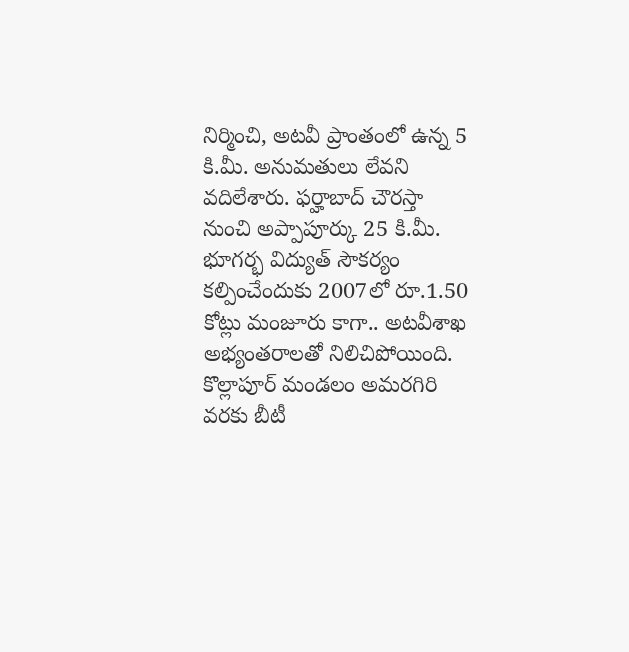నిర్మించి, అటవీ ప్రాంతంలో ఉన్న 5 కి.మీ. అనుమతులు లేవని వదిలేశారు. ఫర్హాబాద్ చౌరస్తా నుంచి అప్పాపూర్కు 25 కి.మీ. భూగర్భ విద్యుత్ సౌకర్యం కల్పించేందుకు 2007లో రూ.1.50 కోట్లు మంజూరు కాగా.. అటవీశాఖ అభ్యంతరాలతో నిలిచిపోయింది. కొల్లాపూర్ మండలం అమరగిరి వరకు బీటీ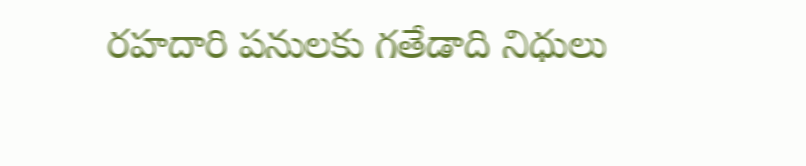రహదారి పనులకు గతేడాది నిధులు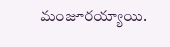మంజూరయ్యాయి.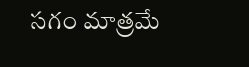సగం మాత్రమే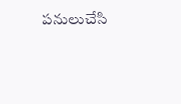పనులుచేసి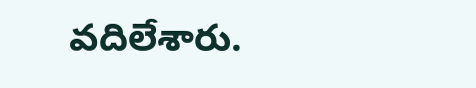వదిలేశారు.